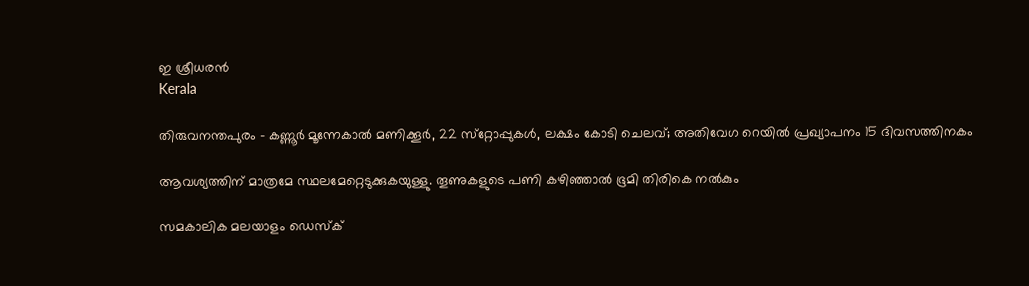ഇ ശ്രീധരന്‍
Kerala

തിരുവനന്തപുരം - കണ്ണൂര്‍ മൂന്നേകാല്‍ മണിക്കൂര്‍, 22 സ്‌റ്റോപ്പുകള്‍, ലക്ഷം കോടി ചെലവ്; അതിവേഗ റെയില്‍ പ്രഖ്യാപനം 15 ദിവസത്തിനകം

ആവശ്യത്തിന് മാത്രമേ സ്ഥലമേറ്റെടുക്കുകയുള്ളു. തൂണുകളുടെ പണി കഴിഞ്ഞാല്‍ ഭൂമി തിരികെ നല്‍കും

സമകാലിക മലയാളം ഡെസ്ക്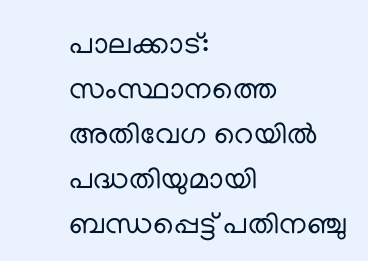പാലക്കാട്: സംസ്ഥാനത്തെ അതിവേഗ റെയില്‍ പദ്ധതിയുമായി ബന്ധപ്പെട്ട് പതിനഞ്ചു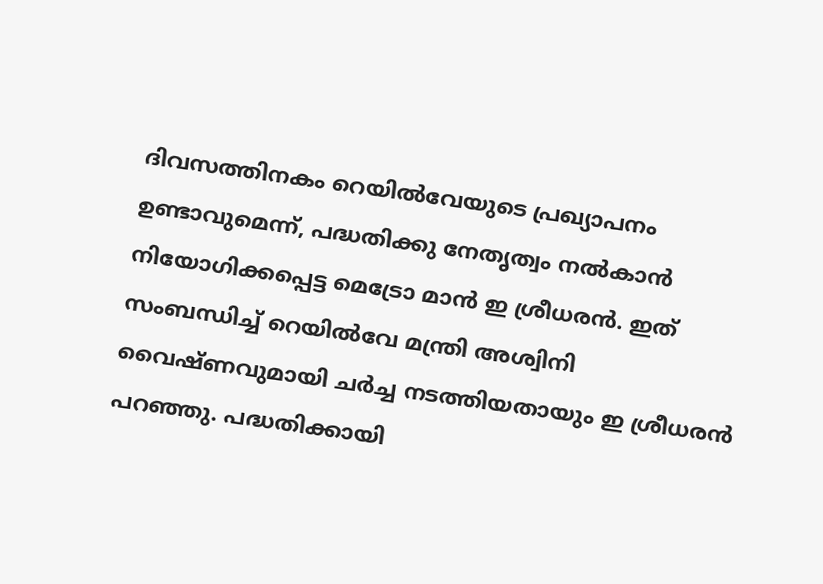ദിവസത്തിനകം റെയില്‍വേയുടെ പ്രഖ്യാപനം ഉണ്ടാവുമെന്ന്, പദ്ധതിക്കു നേതൃത്വം നല്‍കാന്‍ നിയോഗിക്കപ്പെട്ട മെട്രോ മാന്‍ ഇ ശ്രീധരന്‍. ഇത് സംബന്ധിച്ച് റെയില്‍വേ മന്ത്രി അശ്വിനി വൈഷ്ണവുമായി ചര്‍ച്ച നടത്തിയതായും ഇ ശ്രീധരന്‍ പറഞ്ഞു. പദ്ധതിക്കായി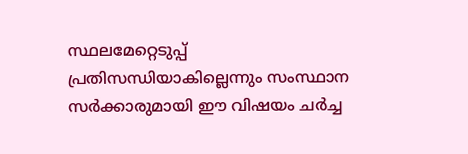സ്ഥലമേറ്റെടുപ്പ് പ്രതിസന്ധിയാകില്ലെന്നും സംസ്ഥാന സര്‍ക്കാരുമായി ഈ വിഷയം ചര്‍ച്ച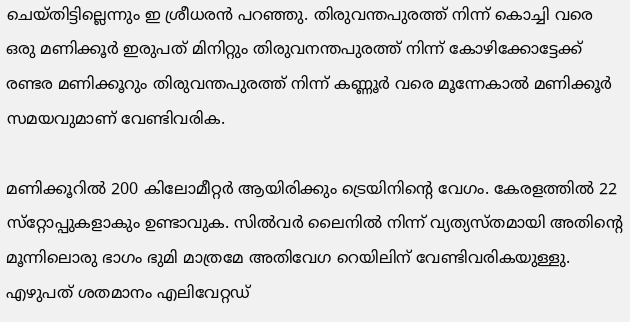ചെയ്തിട്ടില്ലെന്നും ഇ ശ്രീധരന്‍ പറഞ്ഞു. തിരുവന്തപുരത്ത് നിന്ന് കൊച്ചി വരെ ഒരു മണിക്കൂര്‍ ഇരുപത് മിനിറ്റും തിരുവനന്തപുരത്ത് നിന്ന് കോഴിക്കോട്ടേക്ക് രണ്ടര മണിക്കൂറും തിരുവന്തപുരത്ത് നിന്ന് കണ്ണൂര്‍ വരെ മൂന്നേകാല്‍ മണിക്കൂര്‍ സമയവുമാണ് വേണ്ടിവരിക.

മണിക്കൂറില്‍ 200 കിലോമീറ്റര്‍ ആയിരിക്കും ട്രെയിനിന്റെ വേഗം. കേരളത്തില്‍ 22 സ്‌റ്റോപ്പുകളാകും ഉണ്ടാവുക. സില്‍വര്‍ ലൈനില്‍ നിന്ന് വ്യത്യസ്തമായി അതിന്റെ മൂന്നിലൊരു ഭാഗം ഭുമി മാത്രമേ അതിവേഗ റെയിലിന് വേണ്ടിവരികയുള്ളു. എഴുപത് ശതമാനം എലിവേറ്റഡ്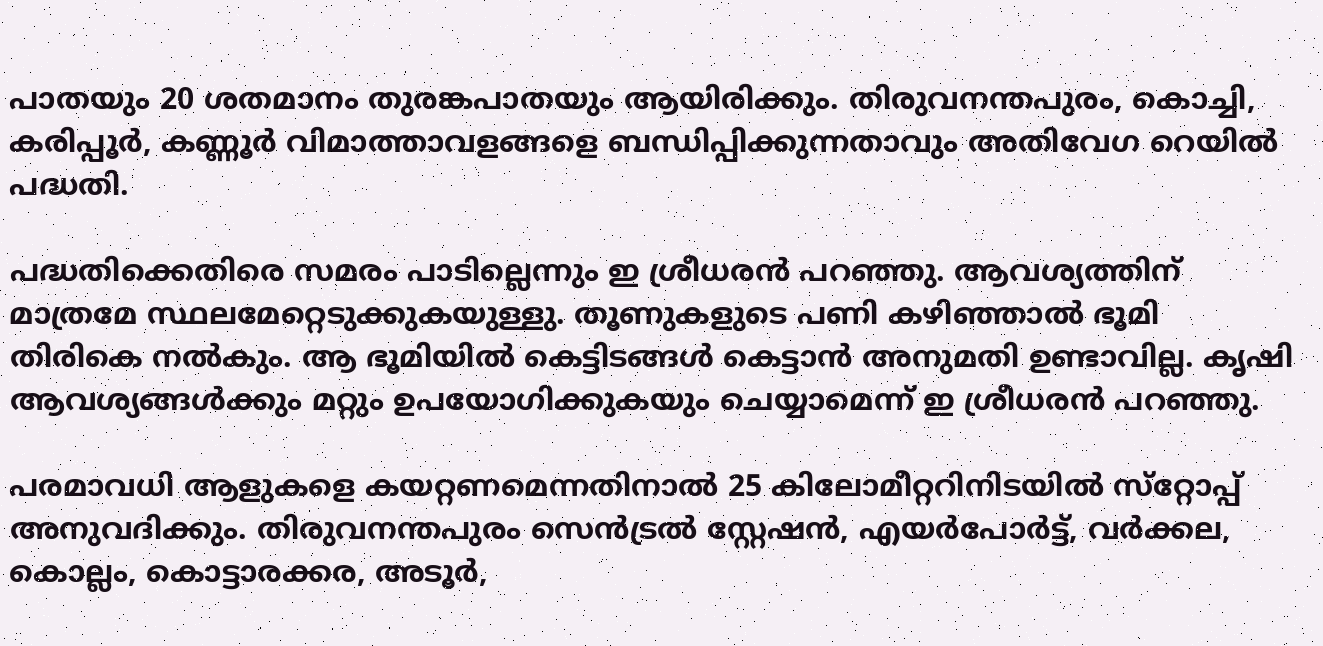പാതയും 20 ശതമാനം തുരങ്കപാതയും ആയിരിക്കും. തിരുവനന്തപുരം, കൊച്ചി, കരിപ്പൂര്‍, കണ്ണൂര്‍ വിമാത്താവളങ്ങളെ ബന്ധിപ്പിക്കുന്നതാവും അതിവേഗ റെയില്‍ പദ്ധതി.

പദ്ധതിക്കെതിരെ സമരം പാടില്ലെന്നും ഇ ശ്രീധരന്‍ പറഞ്ഞു. ആവശ്യത്തിന് മാത്രമേ സ്ഥലമേറ്റെടുക്കുകയുള്ളു. തൂണുകളുടെ പണി കഴിഞ്ഞാല്‍ ഭൂമി തിരികെ നല്‍കും. ആ ഭൂമിയില്‍ കെട്ടിടങ്ങള്‍ കെട്ടാന്‍ അനുമതി ഉണ്ടാവില്ല. കൃഷി ആവശ്യങ്ങള്‍ക്കും മറ്റും ഉപയോഗിക്കുകയും ചെയ്യാമെന്ന് ഇ ശ്രീധരന്‍ പറഞ്ഞു.

പരമാവധി ആളുകളെ കയറ്റണമെന്നതിനാല്‍ 25 കിലോമീറ്ററിനിടയില്‍ സ്‌റ്റോപ്പ് അനുവദിക്കും. തിരുവനന്തപുരം സെന്‍ട്രല്‍ സ്റ്റേഷന്‍, എയര്‍പോര്‍ട്ട്, വര്‍ക്കല, കൊല്ലം, കൊട്ടാരക്കര, അടൂര്‍,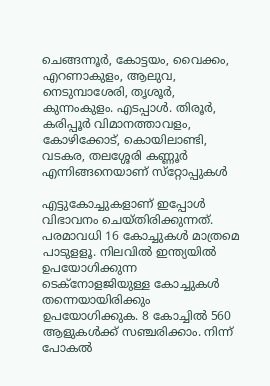ചെങ്ങന്നൂര്‍, കോട്ടയം, വൈക്കം, എറണാകുളം, ആലുവ, നെടുമ്പാശേരി, തൃശൂര്‍, കുന്നംകുളം. എടപ്പാള്‍. തിരൂര്‍, കരിപ്പൂര്‍ വിമാനത്താവളം, കോഴിക്കോട്, കൊയിലാണ്ടി, വടകര, തലശ്ശേരി കണ്ണൂര്‍ എന്നിങ്ങനെയാണ് സ്‌റ്റോപ്പുകള്‍

എട്ടുകോച്ചുകളാണ് ഇപ്പോള്‍ വിഭാവനം ചെയ്തിരിക്കുന്നത്. പരമാവധി 16 കോച്ചുകള്‍ മാത്രമെ പാടുളളൂ. നിലവില്‍ ഇന്ത്യയില്‍ ഉപയോഗിക്കുന്ന ടെക്‌നോളജിയുള്ള കോച്ചുകള്‍ തന്നെയായിരിക്കും ഉപയോഗിക്കുക. 8 കോച്ചില്‍ 560 ആളുകള്‍ക്ക് സഞ്ചരിക്കാം. നിന്ന് പോകല്‍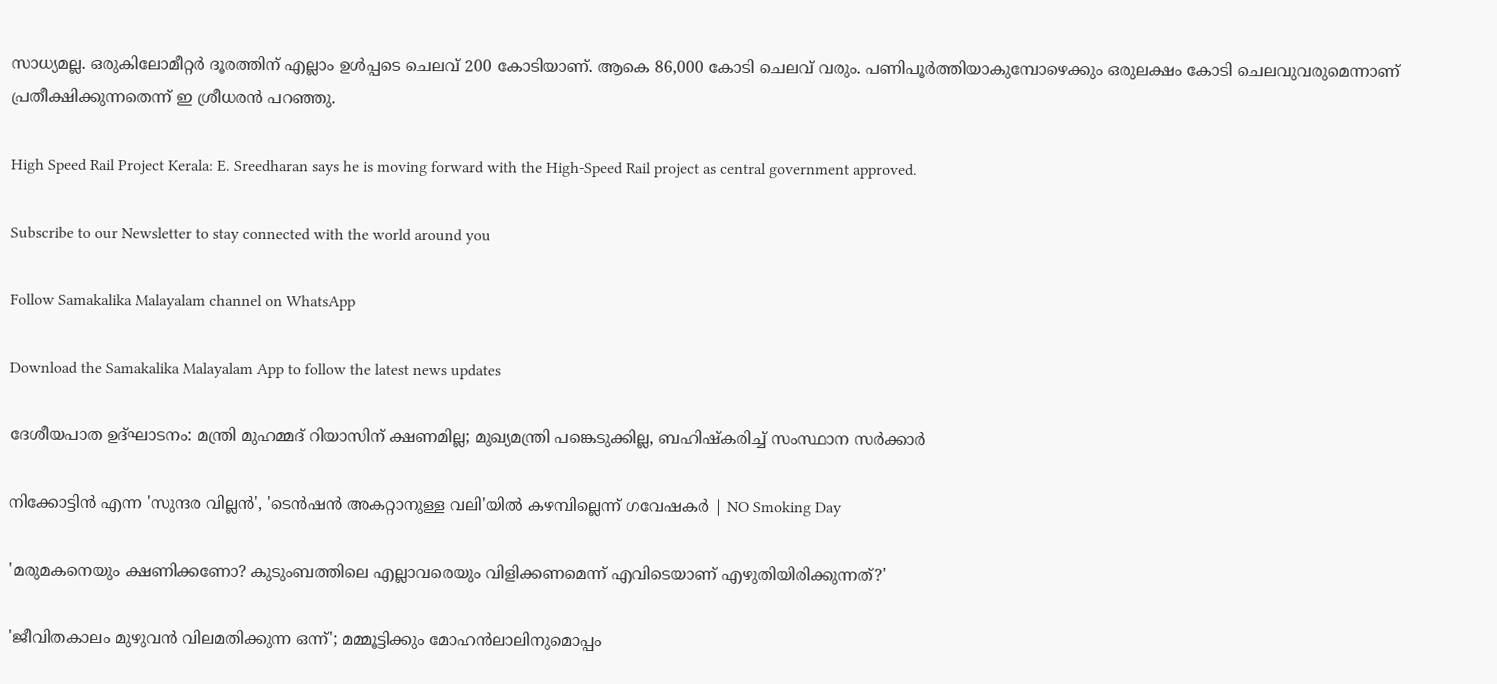സാധ്യമല്ല. ഒരുകിലോമീറ്റര്‍ ദൂരത്തിന് എല്ലാം ഉള്‍പ്പടെ ചെലവ് 200 കോടിയാണ്. ആകെ 86,000 കോടി ചെലവ് വരും. പണിപൂര്‍ത്തിയാകുമ്പോഴെക്കും ഒരുലക്ഷം കോടി ചെലവുവരുമെന്നാണ് പ്രതീക്ഷിക്കുന്നതെന്ന് ഇ ശ്രീധരന്‍ പറഞ്ഞു.

High Speed Rail Project Kerala: E. Sreedharan says he is moving forward with the High-Speed Rail project as central government approved.

Subscribe to our Newsletter to stay connected with the world around you

Follow Samakalika Malayalam channel on WhatsApp

Download the Samakalika Malayalam App to follow the latest news updates

ദേശീയപാത ഉദ്ഘാടനം: മന്ത്രി മുഹമ്മദ് റിയാസിന് ക്ഷണമില്ല; മുഖ്യമന്ത്രി പങ്കെടുക്കില്ല, ബഹിഷ്കരിച്ച് സംസ്ഥാന സർക്കാർ

നിക്കോട്ടിൻ എന്ന 'സുന്ദര വില്ലൻ', 'ടെൻഷൻ അകറ്റാനുള്ള വലി'യില്‍ കഴമ്പില്ലെന്ന് ഗവേഷകർ | NO Smoking Day

'മരുമകനെയും ക്ഷണിക്കണോ? കുടുംബത്തിലെ എല്ലാവരെയും വിളിക്കണമെന്ന് എവിടെയാണ് എഴുതിയിരിക്കുന്നത്?'

'ജീവിതകാലം മുഴുവൻ വിലമതിക്കുന്ന ഒന്ന്'; മമ്മൂട്ടിക്കും മോഹൻലാലിനുമൊപ്പം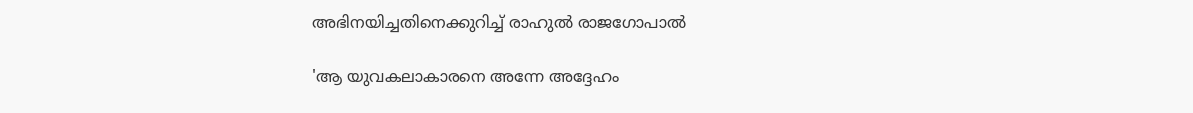അഭിനയിച്ചതിനെക്കുറിച്ച് രാഹുൽ രാജഗോപാൽ

'ആ യുവകലാകാരനെ അന്നേ അദ്ദേഹം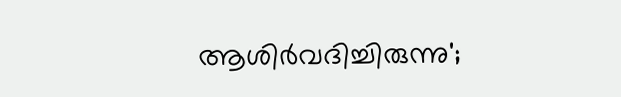ആശിര്‍വദിച്ചിരുന്നു';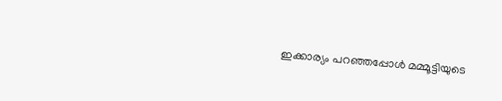ഇക്കാര്യം പറഞ്ഞപ്പോള്‍ മമ്മൂട്ടിയുടെ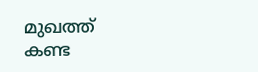മുഖത്ത് കണ്ട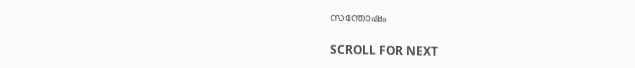സന്തോഷം

SCROLL FOR NEXT